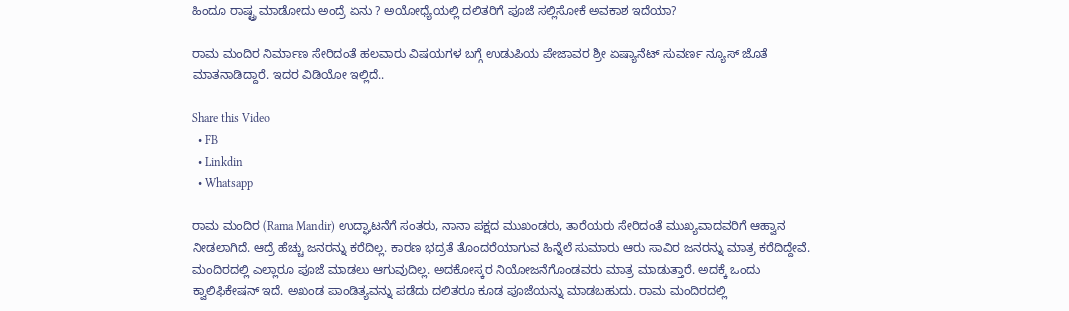ಹಿಂದೂ ರಾಷ್ಟ್ರ ಮಾಡೋದು ಅಂದ್ರೆ ಏನು ? ಅಯೋಧ್ಯೆಯಲ್ಲಿ ದಲಿತರಿಗೆ ಪೂಜೆ ಸಲ್ಲಿಸೋಕೆ ಅವಕಾಶ ಇದೆಯಾ?

ರಾಮ ಮಂದಿರ ನಿರ್ಮಾಣ ಸೇರಿದಂತೆ ಹಲವಾರು ವಿಷಯಗಳ ಬಗ್ಗೆ ಉಡುಪಿಯ ಪೇಜಾವರ ಶ್ರೀ ಏಷ್ಯಾನೆಟ್‌ ಸುವರ್ಣ ನ್ಯೂಸ್‌ ಜೊತೆ ಮಾತನಾಡಿದ್ದಾರೆ. ಇದರ ವಿಡಿಯೋ ಇಲ್ಲಿದೆ..

Share this Video
  • FB
  • Linkdin
  • Whatsapp

ರಾಮ ಮಂದಿರ (Rama Mandir) ಉದ್ಘಾಟನೆಗೆ ಸಂತರು, ನಾನಾ ಪಕ್ಷದ ಮುಖಂಡರು, ತಾರೆಯರು ಸೇರಿದಂತೆ ಮುಖ್ಯವಾದವರಿಗೆ ಆಹ್ವಾನ ನೀಡಲಾಗಿದೆ. ಆದ್ರೆ ಹೆಚ್ಚು ಜನರನ್ನು ಕರೆದಿಲ್ಲ. ಕಾರಣ ಭದ್ರತೆ ತೊಂದರೆಯಾಗುವ ಹಿನ್ನೆಲೆ ಸುಮಾರು ಆರು ಸಾವಿರ ಜನರನ್ನು ಮಾತ್ರ ಕರೆದಿದ್ದೇವೆ. ಮಂದಿರದಲ್ಲಿ ಎಲ್ಲಾರೂ ಪೂಜೆ ಮಾಡಲು ಆಗುವುದಿಲ್ಲ. ಅದಕೋಸ್ಕರ ನಿಯೋಜನೆಗೊಂಡವರು ಮಾತ್ರ ಮಾಡುತ್ತಾರೆ. ಅದಕ್ಕೆ ಒಂದು ಕ್ವಾಲಿಫಿಕೇಷನ್‌ ಇದೆ. ಅಖಂಡ ಪಾಂಡಿತ್ಯವನ್ನು ಪಡೆದು ದಲಿತರೂ ಕೂಡ ಪೂಜೆಯನ್ನು ಮಾಡಬಹುದು. ರಾಮ ಮಂದಿರದಲ್ಲಿ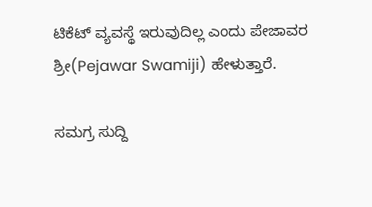ಟಿಕೆಟ್‌ ವ್ಯವಸ್ಥೆ ಇರುವುದಿಲ್ಲ ಎಂದು ಪೇಜಾವರ ಶ್ರೀ(Pejawar Swamiji) ಹೇಳುತ್ತಾರೆ.

ಸಮಗ್ರ ಸುದ್ದಿ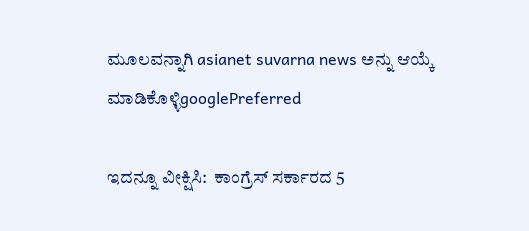ಮೂಲವನ್ನಾಗಿ asianet suvarna news ಅನ್ನು ಆಯ್ಕೆ ಮಾಡಿಕೊಳ್ಳಿgooglePreferred

ಇದನ್ನೂ ವೀಕ್ಷಿಸಿ:  ಕಾಂಗ್ರೆಸ್ ಸರ್ಕಾರದ 5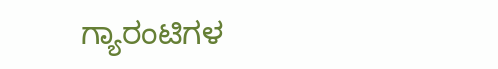ಗ್ಯಾರಂಟಿಗಳ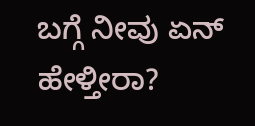ಬಗ್ಗೆ ನೀವು ಏನ್ ಹೇಳ್ತೀರಾ?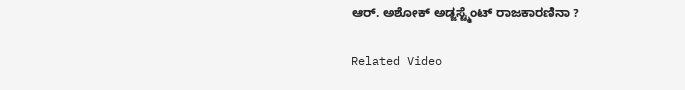ಆರ್‌. ಅಶೋಕ್‌ ಅಡ್ಜಸ್ಟ್ಮೆಂಟ್ ರಾಜಕಾರಣಿನಾ ?

Related Video